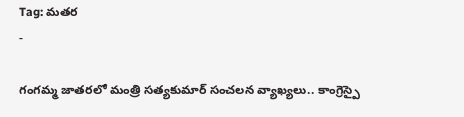Tag: మతర
-

గంగమ్మ జాతరలో మంత్రి సత్యకుమార్ సంచలన వ్యాఖ్యలు.. కాంగ్రెస్పై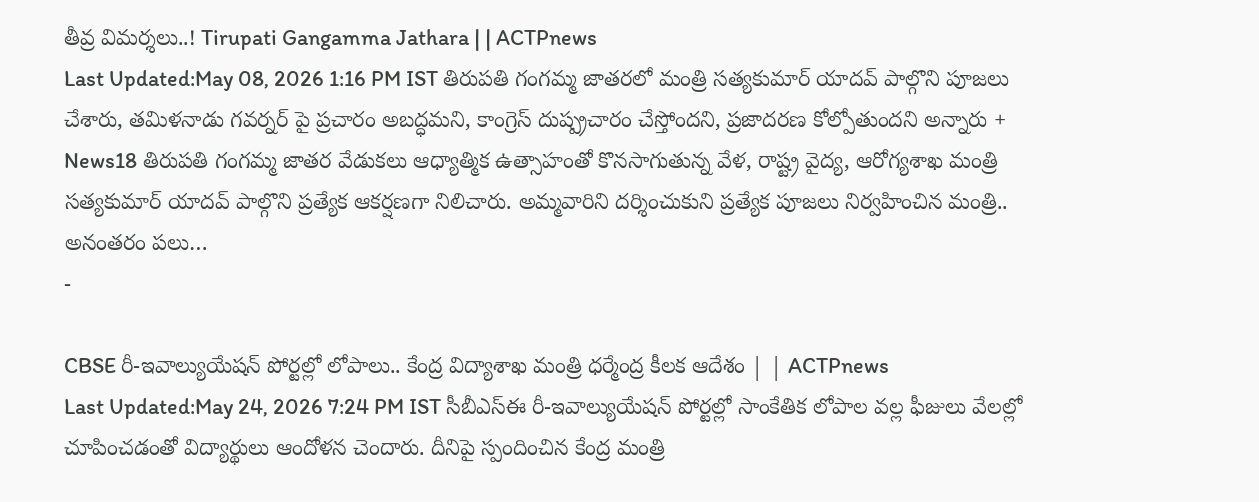తీవ్ర విమర్శలు..! Tirupati Gangamma Jathara | | ACTPnews
Last Updated:May 08, 2026 1:16 PM IST తిరుపతి గంగమ్మ జాతరలో మంత్రి సత్యకుమార్ యాదవ్ పాల్గొని పూజలు చేశారు, తమిళనాడు గవర్నర్ పై ప్రచారం అబద్ధమని, కాంగ్రెస్ దుష్ప్రచారం చేస్తోందని, ప్రజాదరణ కోల్పోతుందని అన్నారు + News18 తిరుపతి గంగమ్మ జాతర వేడుకలు ఆధ్యాత్మిక ఉత్సాహంతో కొనసాగుతున్న వేళ, రాష్ట్ర వైద్య, ఆరోగ్యశాఖ మంత్రి సత్యకుమార్ యాదవ్ పాల్గొని ప్రత్యేక ఆకర్షణగా నిలిచారు. అమ్మవారిని దర్శించుకుని ప్రత్యేక పూజలు నిర్వహించిన మంత్రి.. అనంతరం పలు…
-

CBSE రీ-ఇవాల్యుయేషన్ పోర్టల్లో లోపాలు.. కేంద్ర విద్యాశాఖ మంత్రి ధర్మేంద్ర కీలక ఆదేశం | | ACTPnews
Last Updated:May 24, 2026 7:24 PM IST సీబీఎస్ఈ రీ-ఇవాల్యుయేషన్ పోర్టల్లో సాంకేతిక లోపాల వల్ల ఫీజులు వేలల్లో చూపించడంతో విద్యార్థులు ఆందోళన చెందారు. దీనిపై స్పందించిన కేంద్ర మంత్రి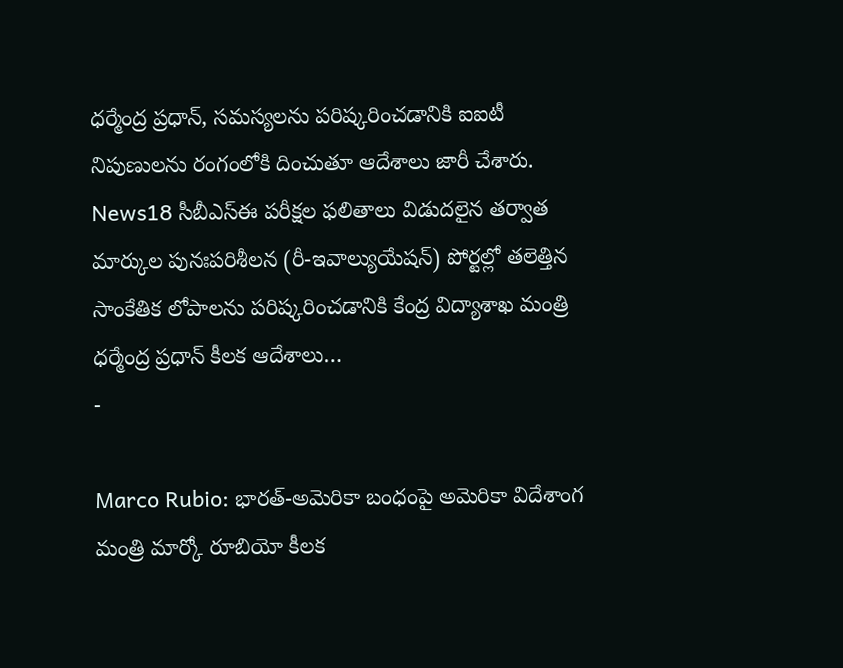ధర్మేంద్ర ప్రధాన్, సమస్యలను పరిష్కరించడానికి ఐఐటీ నిపుణులను రంగంలోకి దించుతూ ఆదేశాలు జారీ చేశారు. News18 సీబీఎస్ఈ పరీక్షల ఫలితాలు విడుదలైన తర్వాత మార్కుల పునఃపరిశీలన (రీ-ఇవాల్యుయేషన్) పోర్టల్లో తలెత్తిన సాంకేతిక లోపాలను పరిష్కరించడానికి కేంద్ర విద్యాశాఖ మంత్రి ధర్మేంద్ర ప్రధాన్ కీలక ఆదేశాలు…
-

Marco Rubio: భారత్-అమెరికా బంధంపై అమెరికా విదేశాంగ మంత్రి మార్కో రూబియో కీలక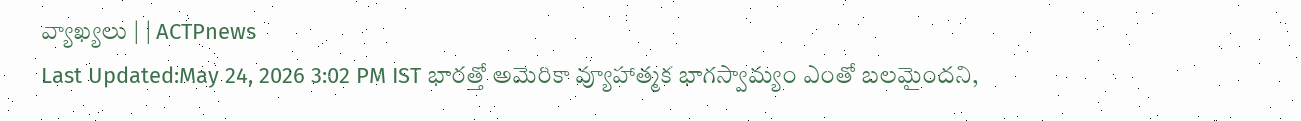వ్యాఖ్యలు | | ACTPnews
Last Updated:May 24, 2026 3:02 PM IST భారత్తో అమెరికా వ్యూహాత్మక భాగస్వామ్యం ఎంతో బలమైందని,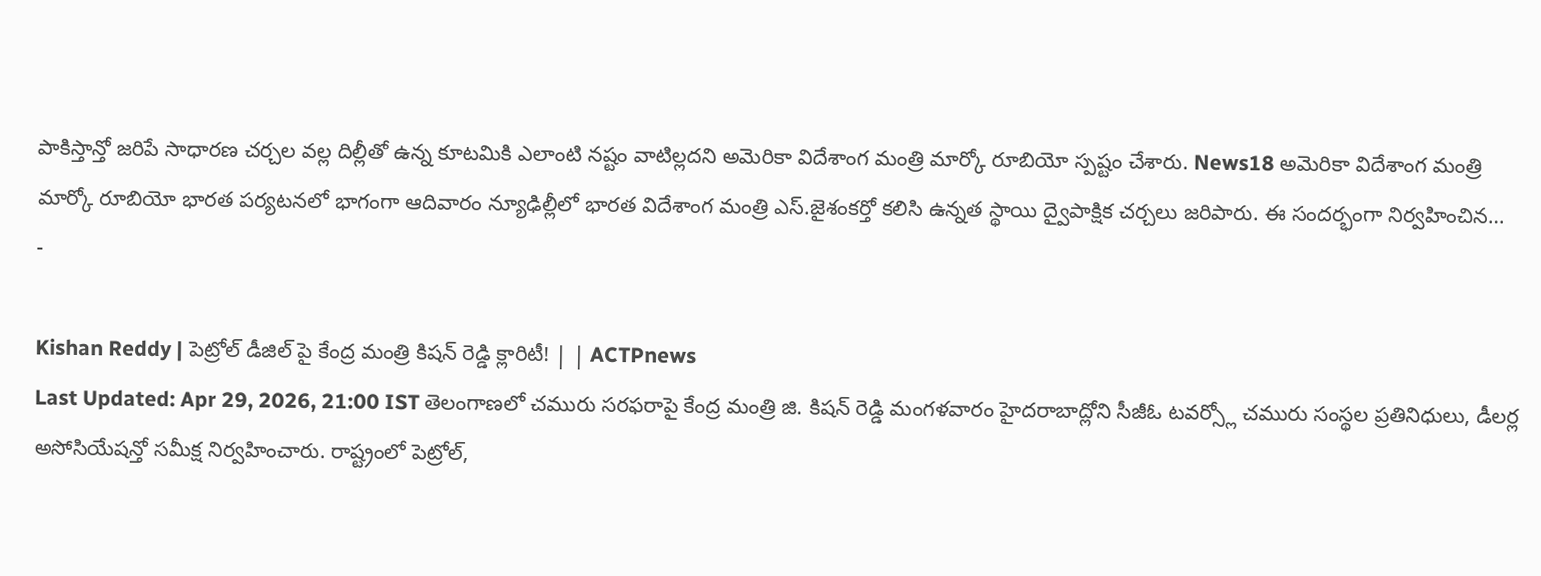పాకిస్తాన్తో జరిపే సాధారణ చర్చల వల్ల దిల్లీతో ఉన్న కూటమికి ఎలాంటి నష్టం వాటిల్లదని అమెరికా విదేశాంగ మంత్రి మార్కో రూబియో స్పష్టం చేశారు. News18 అమెరికా విదేశాంగ మంత్రి మార్కో రూబియో భారత పర్యటనలో భాగంగా ఆదివారం న్యూఢిల్లీలో భారత విదేశాంగ మంత్రి ఎస్.జైశంకర్తో కలిసి ఉన్నత స్థాయి ద్వైపాక్షిక చర్చలు జరిపారు. ఈ సందర్భంగా నిర్వహించిన…
-

Kishan Reddy | పెట్రోల్ డీజిల్ పై కేంద్ర మంత్రి కిషన్ రెడ్డి క్లారిటీ! | | ACTPnews
Last Updated: Apr 29, 2026, 21:00 IST తెలంగాణలో చమురు సరఫరాపై కేంద్ర మంత్రి జి. కిషన్ రెడ్డి మంగళవారం హైదరాబాద్లోని సీజీఓ టవర్స్లో చమురు సంస్థల ప్రతినిధులు, డీలర్ల అసోసియేషన్తో సమీక్ష నిర్వహించారు. రాష్ట్రంలో పెట్రోల్,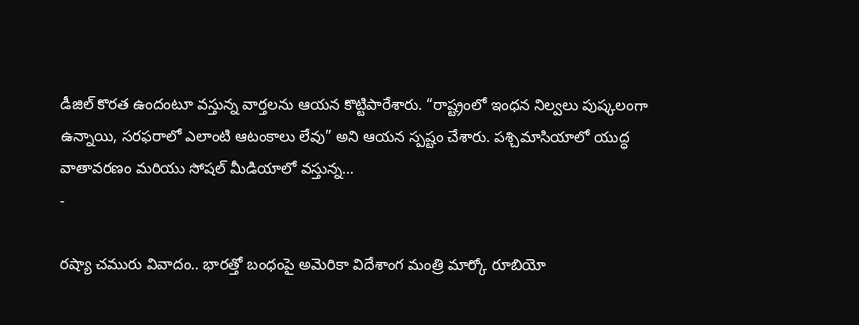డీజిల్ కొరత ఉందంటూ వస్తున్న వార్తలను ఆయన కొట్టిపారేశారు. “రాష్ట్రంలో ఇంధన నిల్వలు పుష్కలంగా ఉన్నాయి, సరఫరాలో ఎలాంటి ఆటంకాలు లేవు” అని ఆయన స్పష్టం చేశారు. పశ్చిమాసియాలో యుద్ధ వాతావరణం మరియు సోషల్ మీడియాలో వస్తున్న…
-

రష్యా చమురు వివాదం.. భారత్తో బంధంపై అమెరికా విదేశాంగ మంత్రి మార్కో రూబియో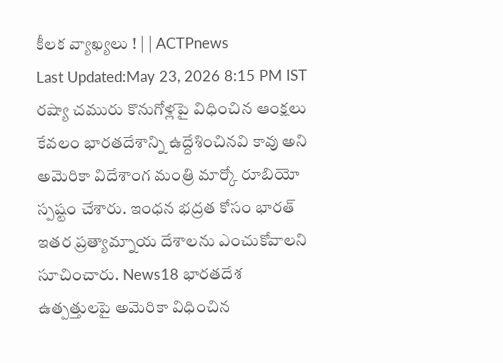కీలక వ్యాఖ్యలు ! | | ACTPnews
Last Updated:May 23, 2026 8:15 PM IST రష్యా చమురు కొనుగోళ్లపై విధించిన ఆంక్షలు కేవలం భారతదేశాన్ని ఉద్దేశించినవి కావు అని అమెరికా విదేశాంగ మంత్రి మార్కో రూబియో స్పష్టం చేశారు. ఇంధన భద్రత కోసం భారత్ ఇతర ప్రత్యామ్నాయ దేశాలను ఎంచుకోవాలని సూచించారు. News18 భారతదేశ ఉత్పత్తులపై అమెరికా విధించిన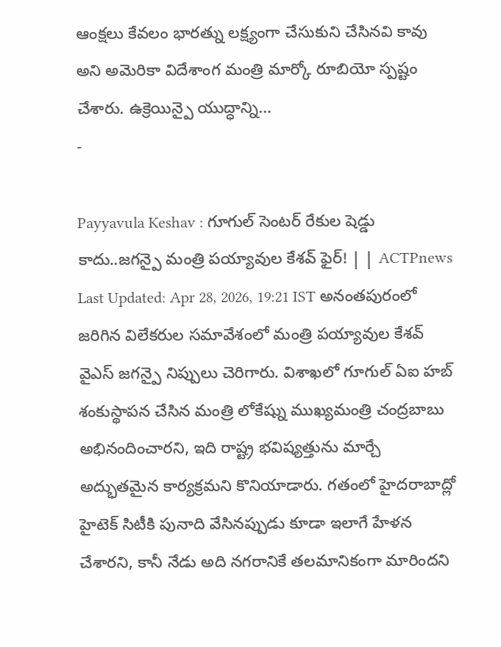ఆంక్షలు కేవలం భారత్ను లక్ష్యంగా చేసుకుని చేసినవి కావు అని అమెరికా విదేశాంగ మంత్రి మార్కో రూబియో స్పష్టం చేశారు. ఉక్రెయిన్పై యుద్ధాన్ని…
-

Payyavula Keshav : గూగుల్ సెంటర్ రేకుల షెడ్డు కాదు..జగన్పై మంత్రి పయ్యావుల కేశవ్ ఫైర్! | | ACTPnews
Last Updated: Apr 28, 2026, 19:21 IST అనంతపురంలో జరిగిన విలేకరుల సమావేశంలో మంత్రి పయ్యావుల కేశవ్ వైఎస్ జగన్పై నిప్పులు చెరిగారు. విశాఖలో గూగుల్ ఏఐ హబ్ శంకుస్థాపన చేసిన మంత్రి లోకేష్ను ముఖ్యమంత్రి చంద్రబాబు అభినందించారని, ఇది రాష్ట్ర భవిష్యత్తును మార్చే అద్భుతమైన కార్యక్రమని కొనియాడారు. గతంలో హైదరాబాద్లో హైటెక్ సిటీకి పునాది వేసినప్పుడు కూడా ఇలాగే హేళన చేశారని, కానీ నేడు అది నగరానికే తలమానికంగా మారిందని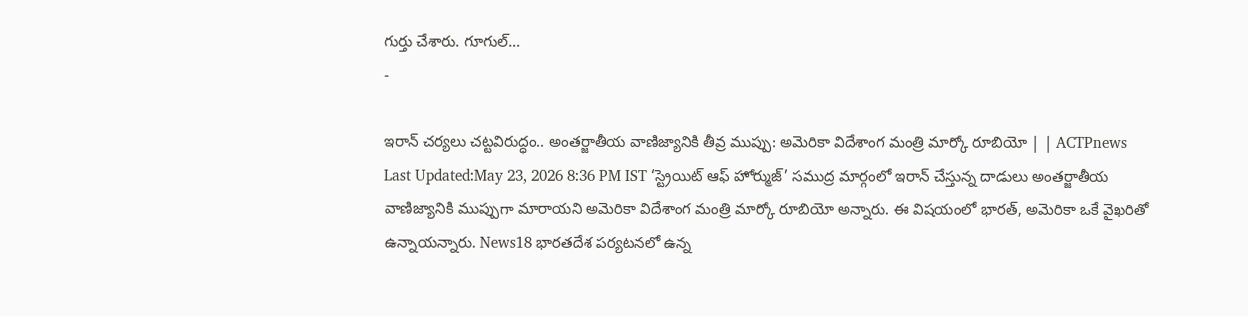గుర్తు చేశారు. గూగుల్…
-

ఇరాన్ చర్యలు చట్టవిరుద్ధం.. అంతర్జాతీయ వాణిజ్యానికి తీవ్ర ముప్పు: అమెరికా విదేశాంగ మంత్రి మార్కో రూబియో | | ACTPnews
Last Updated:May 23, 2026 8:36 PM IST ‘స్ట్రెయిట్ ఆఫ్ హోర్ముజ్’ సముద్ర మార్గంలో ఇరాన్ చేస్తున్న దాడులు అంతర్జాతీయ వాణిజ్యానికి ముప్పుగా మారాయని అమెరికా విదేశాంగ మంత్రి మార్కో రూబియో అన్నారు. ఈ విషయంలో భారత్, అమెరికా ఒకే వైఖరితో ఉన్నాయన్నారు. News18 భారతదేశ పర్యటనలో ఉన్న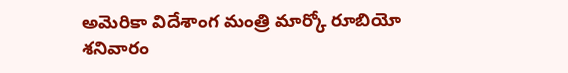అమెరికా విదేశాంగ మంత్రి మార్కో రూబియో శనివారం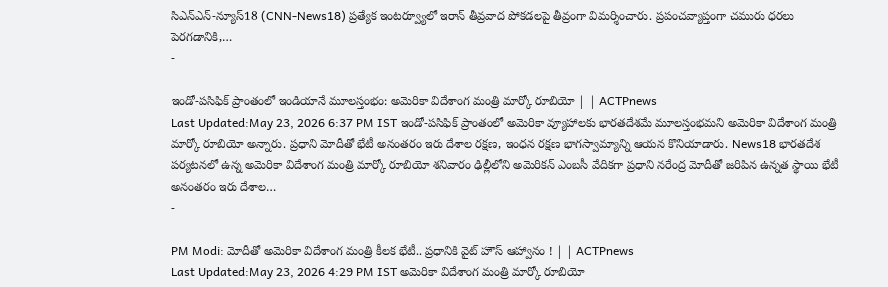సిఎన్ఎన్-న్యూస్18 (CNN-News18) ప్రత్యేక ఇంటర్వ్యూలో ఇరాన్ తీవ్రవాద పోకడలపై తీవ్రంగా విమర్శించారు. ప్రపంచవ్యాప్తంగా చమురు ధరలు పెరగడానికి,…
-

ఇండో-పసిఫిక్ ప్రాంతంలో ఇండియానే మూలస్తంభం: అమెరికా విదేశాంగ మంత్రి మార్కో రూబియో | | ACTPnews
Last Updated:May 23, 2026 6:37 PM IST ఇండో-పసిఫిక్ ప్రాంతంలో అమెరికా వ్యూహాలకు భారతదేశమే మూలస్తంభమని అమెరికా విదేశాంగ మంత్రి మార్కో రూబియో అన్నారు. ప్రధాని మోదీతో భేటీ అనంతరం ఇరు దేశాల రక్షణ, ఇంధన రక్షణ భాగస్వామ్యాన్ని ఆయన కొనియాడారు. News18 భారతదేశ పర్యటనలో ఉన్న అమెరికా విదేశాంగ మంత్రి మార్కో రూబియో శనివారం ఢిల్లీలోని అమెరికన్ ఎంబసీ వేదికగా ప్రధాని నరేంద్ర మోదీతో జరిపిన ఉన్నత స్థాయి భేటీ అనంతరం ఇరు దేశాల…
-

PM Modi: మోదీతో అమెరికా విదేశాంగ మంత్రి కీలక భేటీ.. ప్రధానికి వైట్ హౌస్ ఆహ్వానం ! | | ACTPnews
Last Updated:May 23, 2026 4:29 PM IST అమెరికా విదేశాంగ మంత్రి మార్కో రూబియో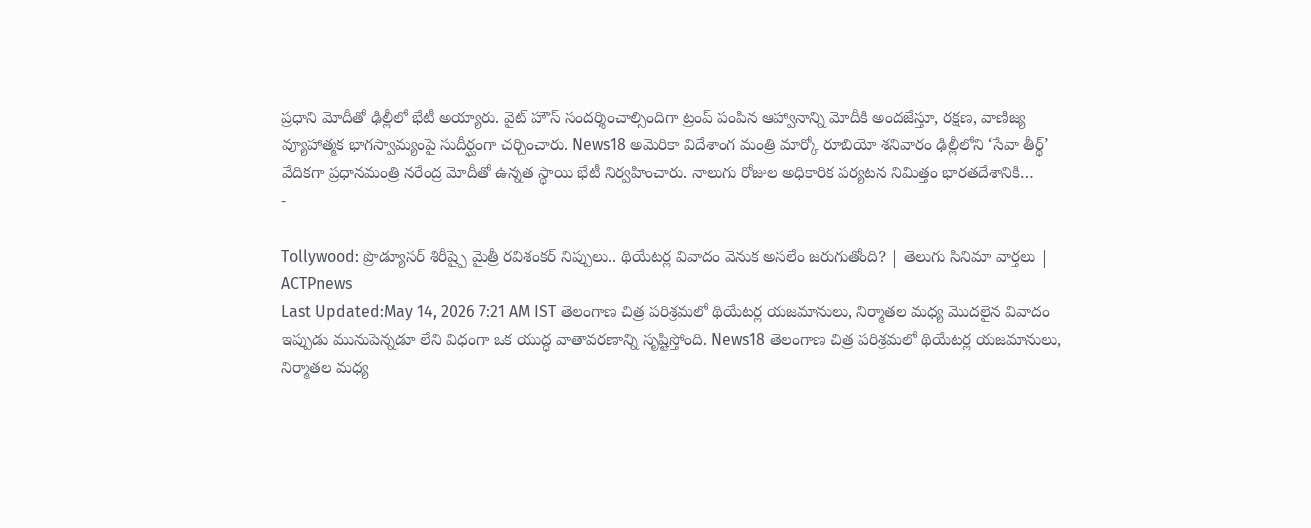ప్రధాని మోదీతో ఢిల్లీలో భేటీ అయ్యారు. వైట్ హౌస్ సందర్శించాల్సిందిగా ట్రంప్ పంపిన ఆహ్వానాన్ని మోదీకి అందజేస్తూ, రక్షణ, వాణిజ్య వ్యూహాత్మక భాగస్వామ్యంపై సుదీర్ఘంగా చర్చించారు. News18 అమెరికా విదేశాంగ మంత్రి మార్కో రూబియో శనివారం ఢిల్లీలోని ‘సేవా తీర్థ్’ వేదికగా ప్రధానమంత్రి నరేంద్ర మోదీతో ఉన్నత స్థాయి భేటీ నిర్వహించారు. నాలుగు రోజుల అధికారిక పర్యటన నిమిత్తం భారతదేశానికి…
-

Tollywood: ప్రొడ్యూసర్ శిరీష్పై మైత్రీ రవిశంకర్ నిప్పులు.. థియేటర్ల వివాదం వెనుక అసలేం జరుగుతోంది? | తెలుగు సినిమా వార్తలు | ACTPnews
Last Updated:May 14, 2026 7:21 AM IST తెలంగాణ చిత్ర పరిశ్రమలో థియేటర్ల యజమానులు, నిర్మాతల మధ్య మొదలైన వివాదం ఇప్పుడు మునుపెన్నడూ లేని విధంగా ఒక యుద్ధ వాతావరణాన్ని సృష్టిస్తోంది. News18 తెలంగాణ చిత్ర పరిశ్రమలో థియేటర్ల యజమానులు, నిర్మాతల మధ్య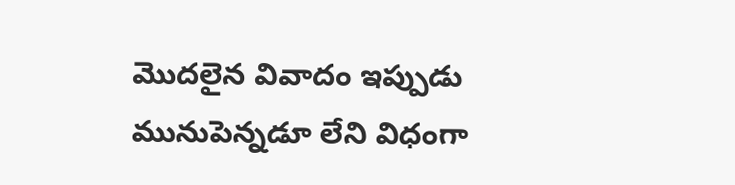మొదలైన వివాదం ఇప్పుడు మునుపెన్నడూ లేని విధంగా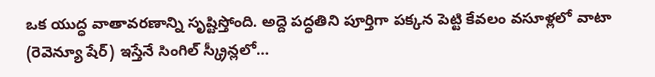ఒక యుద్ధ వాతావరణాన్ని సృష్టిస్తోంది. అద్దె పద్ధతిని పూర్తిగా పక్కన పెట్టి కేవలం వసూళ్లలో వాటా (రెవెన్యూ షేర్) ఇస్తేనే సింగిల్ స్క్రీన్లలో…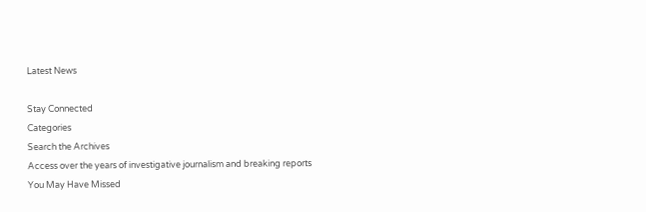Latest News

Stay Connected
Categories
Search the Archives
Access over the years of investigative journalism and breaking reports
You May Have Missed